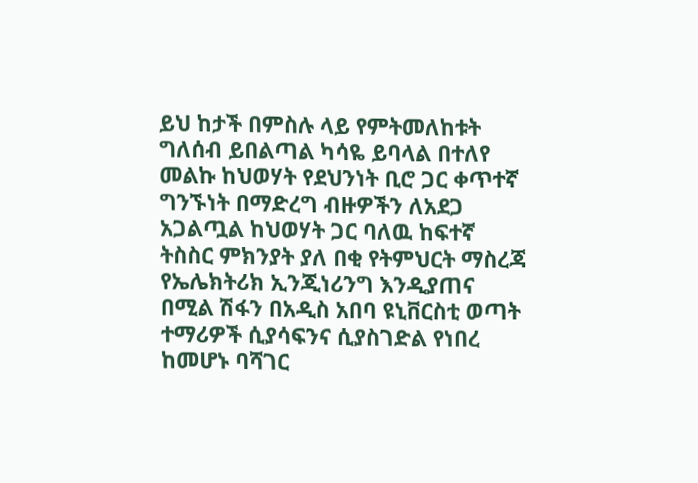ይህ ከታች በምስሉ ላይ የምትመለከቱት ግለሰብ ይበልጣል ካሳዬ ይባላል በተለየ መልኩ ከህወሃት የደህንነት ቢሮ ጋር ቀጥተኛ ግንኙነት በማድረግ ብዙዎችን ለአደጋ አጋልጧል ከህወሃት ጋር ባለዉ ከፍተኛ ትስስር ምክንያት ያለ በቂ የትምህርት ማስረጃ የኤሌክትሪክ ኢንጂነሪንግ እንዲያጠና በሚል ሽፋን በአዲስ አበባ ዩኒቨርስቲ ወጣት ተማሪዎች ሲያሳፍንና ሲያስገድል የነበረ ከመሆኑ ባሻገር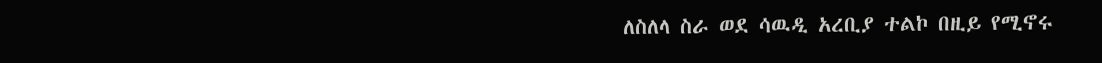ለስለላ ስራ ወደ ሳዉዲ አረቢያ ተልኮ በዚይ የሚኖሩ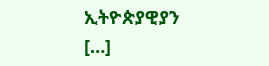ኢትዮጵያዊያን […]